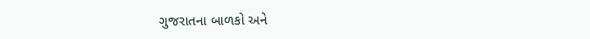ગુજરાતના બાળકો અને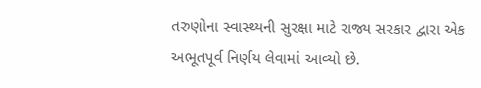તરુણોના સ્વાસ્થ્યની સુરક્ષા માટે રાજ્ય સરકાર દ્વારા એક અભૂતપૂર્વ નિર્ણય લેવામાં આવ્યો છે.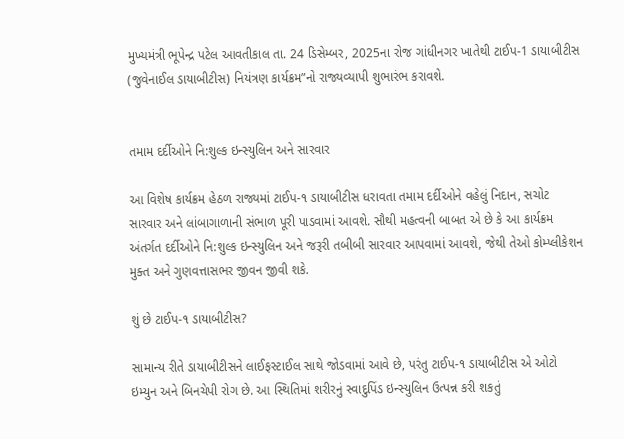મુખ્યમંત્રી ભૂપેન્દ્ર પટેલ આવતીકાલ તા. 24 ડિસેમ્બર, 2025ના રોજ ગાંધીનગર ખાતેથી ટાઈપ-1 ડાયાબીટીસ (જુવેનાઈલ ડાયાબીટીસ) નિયંત્રણ કાર્યક્રમ”નો રાજ્યવ્યાપી શુભારંભ કરાવશે.


તમામ દર્દીઓને નિ:શુલ્ક ઇન્સ્યુલિન અને સારવાર

આ વિશેષ કાર્યક્રમ હેઠળ રાજ્યમાં ટાઈપ-૧ ડાયાબીટીસ ધરાવતા તમામ દર્દીઓને વહેલું નિદાન, સચોટ સારવાર અને લાંબાગાળાની સંભાળ પૂરી પાડવામાં આવશે. સૌથી મહત્વની બાબત એ છે કે આ કાર્યક્રમ અંતર્ગત દર્દીઓને નિ:શુલ્ક ઇન્સ્યુલિન અને જરૂરી તબીબી સારવાર આપવામાં આવશે, જેથી તેઓ કોમ્પ્લીકેશન મુક્ત અને ગુણવત્તાસભર જીવન જીવી શકે.

શું છે ટાઈપ-૧ ડાયાબીટીસ?

સામાન્ય રીતે ડાયાબીટીસને લાઈફસ્ટાઈલ સાથે જોડવામાં આવે છે, પરંતુ ટાઈપ-૧ ડાયાબીટીસ એ ઓટો ઇમ્યુન અને બિનચેપી રોગ છે. આ સ્થિતિમાં શરીરનું સ્વાદુપિંડ ઇન્સ્યુલિન ઉત્પન્ન કરી શકતું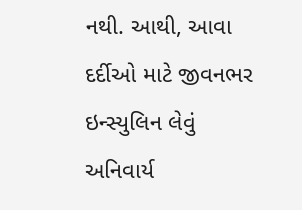નથી. આથી, આવા દર્દીઓ માટે જીવનભર ઇન્સ્યુલિન લેવું અનિવાર્ય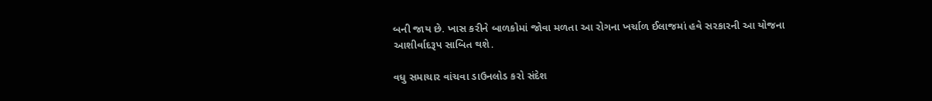બની જાય છે. ખાસ કરીને બાળકોમાં જોવા મળતા આ રોગના ખર્ચાળ ઈલાજમાં હવે સરકારની આ યોજના આશીર્વાદરૂપ સાબિત થશે.

વધુ સમાચાર વાંચવા ડાઉનલોડ કરો સંદેશ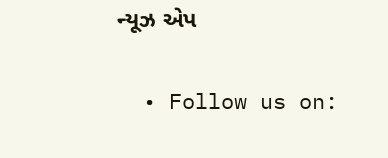ન્યૂઝ એપ

  • Follow us on: